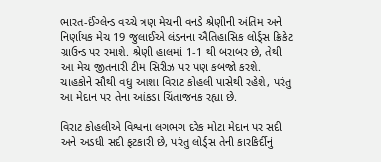ભારત-ઈંગ્લેન્ડ વચ્ચે ત્રણ મેચની વનડે શ્રેણીની અંતિમ અને નિર્ણાયક મેચ 19 જુલાઈએ લંડનના ઐતિહાસિક લોર્ડ્સ ક્રિકેટ ગ્રાઉન્ડ પર રમાશે. શ્રેણી હાલમાં 1-1 થી બરાબર છે, તેથી આ મેચ જીતનારી ટીમ સિરીઝ પર પણ કબજો કરશે. ચાહકોને સૌથી વધુ આશા વિરાટ કોહલી પાસેથી રહેશે, પરંતુ આ મેદાન પર તેના આંકડા ચિંતાજનક રહ્યા છે.

વિરાટ કોહલીએ વિશ્વના લગભગ દરેક મોટા મેદાન પર સદી અને અડધી સદી ફટકારી છે, પરંતુ લોર્ડ્સ તેની કારકિર્દીનું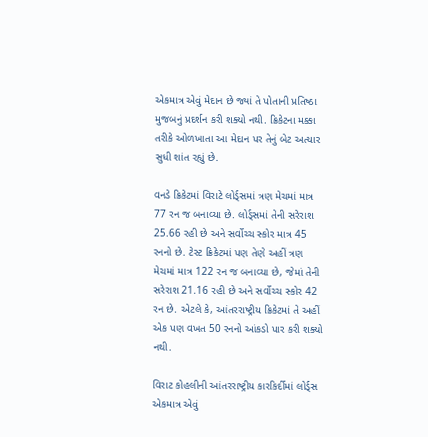એકમાત્ર એવું મેદાન છે જ્યાં તે પોતાની પ્રતિષ્ઠા મુજબનું પ્રદર્શન કરી શક્યો નથી. ક્રિકેટના મક્કા તરીકે ઓળખાતા આ મેદાન પર તેનું બેટ અત્યાર સુધી શાંત રહ્યું છે.

વનડે ક્રિકેટમાં વિરાટે લોર્ડ્સમાં ત્રણ મેચમાં માત્ર 77 રન જ બનાવ્યા છે. લોર્ડ્સમાં તેની સરેરાશ 25.66 રહી છે અને સર્વોચ્ચ સ્કોર માત્ર 45 રનનો છે. ટેસ્ટ ક્રિકેટમાં પણ તેણે અહીં ત્રણ મેચમાં માત્ર 122 રન જ બનાવ્યા છે, જેમાં તેની સરેરાશ 21.16 રહી છે અને સર્વોચ્ચ સ્કોર 42 રન છે. એટલે કે, આંતરરાષ્ટ્રીય ક્રિકેટમાં તે અહીં એક પણ વખત 50 રનનો આંકડો પાર કરી શક્યો નથી.

વિરાટ કોહલીની આંતરરાષ્ટ્રીય કારકિર્દીમાં લોર્ડ્સ એકમાત્ર એવું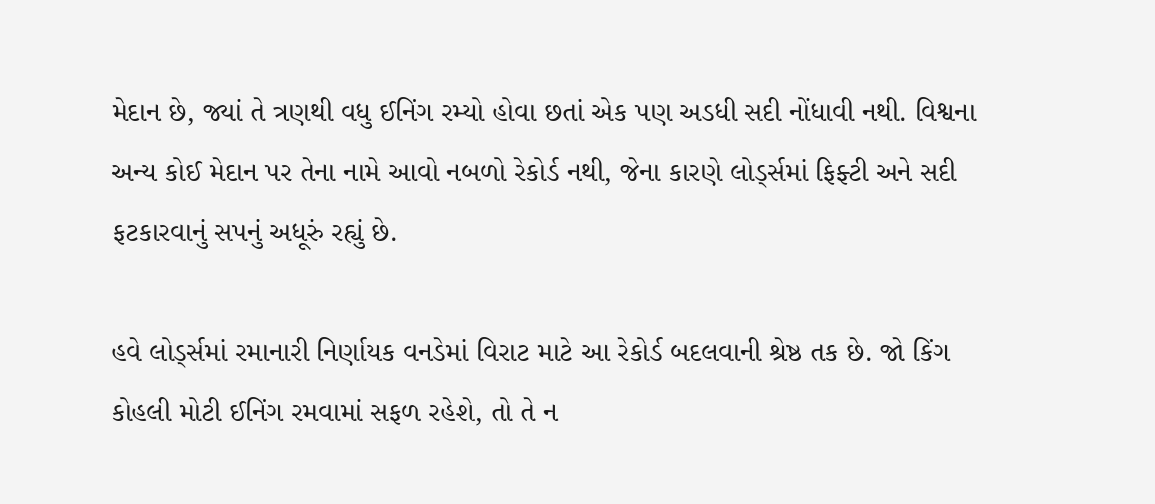મેદાન છે, જ્યાં તે ત્રણથી વધુ ઈનિંગ રમ્યો હોવા છતાં એક પણ અડધી સદી નોંધાવી નથી. વિશ્વના અન્ય કોઈ મેદાન પર તેના નામે આવો નબળો રેકોર્ડ નથી, જેના કારણે લોર્ડ્સમાં ફિફ્ટી અને સદી ફટકારવાનું સપનું અધૂરું રહ્યું છે.

હવે લોર્ડ્સમાં રમાનારી નિર્ણાયક વનડેમાં વિરાટ માટે આ રેકોર્ડ બદલવાની શ્રેષ્ઠ તક છે. જો કિંગ કોહલી મોટી ઈનિંગ રમવામાં સફળ રહેશે, તો તે ન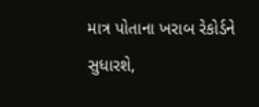માત્ર પોતાના ખરાબ રેકોર્ડને સુધારશે,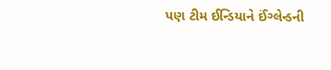પણ ટીમ ઈન્ડિયાને ઈંગ્લેન્ડની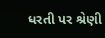ધરતી પર શ્રેણી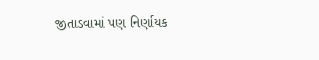જીતાડવામાં પણ નિર્ણાયક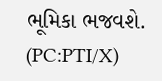ભૂમિકા ભજવશે. (PC:PTI/X)